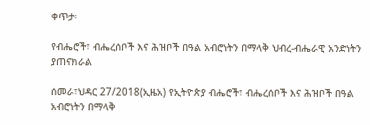ቀጥታ፡

የብሔሮች፣ ብሔረሰቦች እና ሕዝቦች በዓል አብሮነትን በማላቅ ህብረ-ብሔራዊ አንድነትን ያጠናክራል

ሰመራ፣ህዳር 27/2018(ኢዜአ) የኢትዮጵያ ብሔሮች፣ ብሔረሰቦች እና ሕዝቦች በዓል አብሮነትን በማላቅ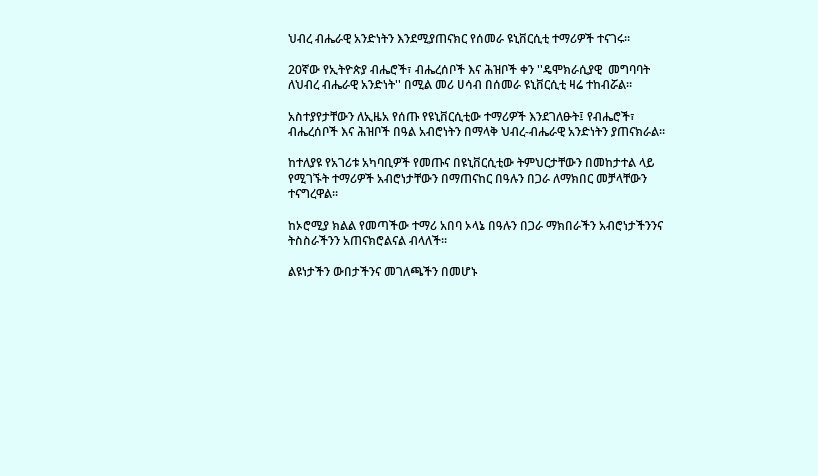ህብረ ብሔራዊ አንድነትን እንደሚያጠናክር የሰመራ ዩኒቨርሲቲ ተማሪዎች ተናገሩ።

20ኛው የኢትዮጵያ ብሔሮች፣ ብሔረሰቦች እና ሕዝቦች ቀን ''ዴሞክራሲያዊ  መግባባት ለህብረ ብሔራዊ አንድነት'' በሚል መሪ ሀሳብ በሰመራ ዩኒቨርሲቲ ዛሬ ተከብሯል።

አስተያየታቸውን ለኢዜአ የሰጡ የዩኒቨርሲቲው ተማሪዎች እንደገለፁት፤ የብሔሮች፣ ብሔረሰቦች እና ሕዝቦች በዓል አብሮነትን በማላቅ ህብረ-ብሔራዊ አንድነትን ያጠናክራል።

ከተለያዩ የአገሪቱ አካባቢዎች የመጡና በዩኒቨርሲቲው ትምህርታቸውን በመከታተል ላይ የሚገኙት ተማሪዎች አብሮነታቸውን በማጠናከር በዓሉን በጋራ ለማክበር መቻላቸውን ተናግረዋል።

ከኦሮሚያ ክልል የመጣችው ተማሪ አበባ ኦላኔ በዓሉን በጋራ ማክበራችን አብሮነታችንንና ትስስራችንን አጠናክሮልናል ብላለች።

ልዩነታችን ውበታችንና መገለጫችን በመሆኑ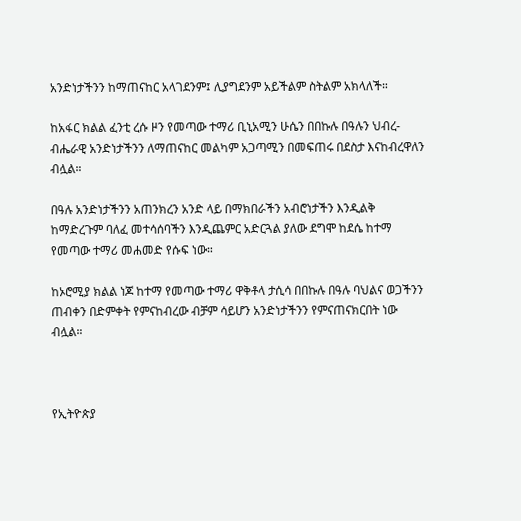አንድነታችንን ከማጠናከር አላገደንም፤ ሊያግደንም አይችልም ስትልም አክላለች።

ከአፋር ክልል ፈንቲ ረሱ ዞን የመጣው ተማሪ ቢኒአሚን ሁሴን በበኩሉ በዓሉን ህብረ-ብሔራዊ አንድነታችንን ለማጠናከር መልካም አጋጣሚን በመፍጠሩ በደስታ እናከብረዋለን ብሏል።

በዓሉ አንድነታችንን አጠንክረን አንድ ላይ በማክበራችን አብሮነታችን እንዲልቅ ከማድረጉም ባለፈ መተሳሰባችን እንዲጨምር አድርጓል ያለው ደግሞ ከደሴ ከተማ የመጣው ተማሪ መሐመድ የሱፍ ነው።

ከኦሮሚያ ክልል ነጆ ከተማ የመጣው ተማሪ ዋቅቶላ ታሲሳ በበኩሉ በዓሉ ባህልና ወጋችንን ጠብቀን በድምቀት የምናከብረው ብቻም ሳይሆን አንድነታችንን የምናጠናክርበት ነው ብሏል።



የኢትዮጵያ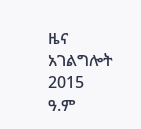ዜና አገልግሎት
2015
ዓ.ም